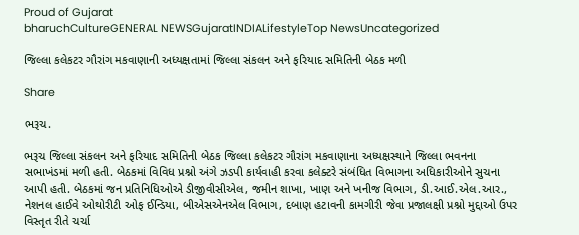Proud of Gujarat
bharuchCultureGENERAL NEWSGujaratINDIALifestyleTop NewsUncategorized

જિલ્લા કલેકટર ગૌરાંગ મકવાણાની અધ્યક્ષતામાં જિલ્લા સંકલન અને ફરિયાદ સમિતિની બેઠક મળી

Share

ભરૂચ.

ભરૂચ જિલ્લા સંકલન અને ફરિયાદ સમિતિની બેઠક જિલ્લા કલેકટર ગૌરાંગ મકવાણાના અધ્યક્ષસ્થાને જિલ્લા ભવનના સભાખંડમાં મળી હતી. બેઠકમાં વિવિધ પ્રશ્નો અંગે ઝડપી કાર્યવાહી કરવા કલેક્ટરે સંબંધિત વિભાગના અધિકારીઓને સુચના આપી હતી. બેઠકમાં જન પ્રતિનિધિઓએ ડીજીવીસીએલ, જમીન શાખા, ખાણ અને ખનીજ વિભાગ, ડી.આઈ.એલ.આર., નેશનલ હાઈવે ઓથોરીટી ઓફ ઈન્ડિયા, બીએસએનએલ વિભાગ, દબાણ હટાવની કામગીરી જેવા પ્રજાલક્ષી પ્રશ્નો મુદ્દાઓ ઉપર વિસ્તૃત રીતે ચર્ચા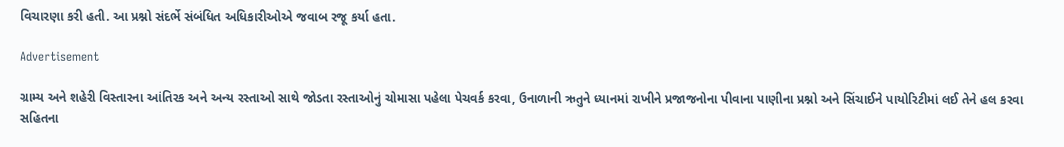વિચારણા કરી હતી. આ પ્રશ્નો સંદર્ભે સંબંધિત અધિકારીઓએ જવાબ રજૂ કર્યા હતા.

Advertisement

ગ્રામ્ય અને શહેરી વિસ્તારના આંતિરક અને અન્ય રસ્તાઓ સાથે જોડતા રસ્તાઓનું ચોમાસા પહેલા પેચવર્ક કરવા, ઉનાળાની ઋતુને ધ્યાનમાં રાખીને પ્રજાજનોના પીવાના પાણીના પ્રશ્નો અને સિંચાઈને પાયોરિટીમાં લઈ તેને હલ કરવા સહિતના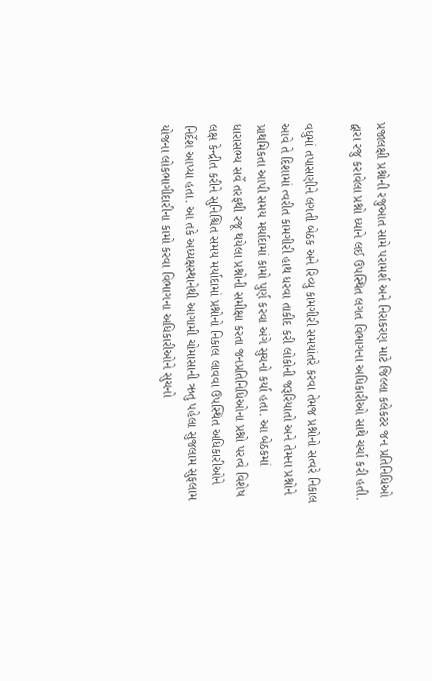પ્રજાલક્ષી પ્રશ્નોની રજુઆત સામે પરામર્શ અને નિરાકરણ માટે જિલ્લા કલેકટર જન પ્રતિનિધિઓ દ્વારા રજુ કરાવેલા પ્રશ્નો ધ્યાને લઈ ઉપસ્થિત લગત વિભાગના અધિકારીઓ સાથે ચર્ચા કરી હતી.

વધુમાં તપાસણીને લગતી બેઠક અને રિવ્યુ કામગીરી સમયાંતરે કરવા તેમજ પ્રશ્નોનો સત્વરે નિકાલ આવે તે દિશામાં ત્વરીત કામગીરી હાથ ધરવા તાકીદ કરી લોકોની જરૂરિયાતો અને તેમના પ્રશ્નોને પ્રાથમિકતા આપી સમય મર્યાદામાં કામો પુર્ણ કરવા અંગે સુચનો કર્યા હતા. આ બેઠકમાં ધારાસભ્ય સર્વે તરફથી રજૂ થયેલા પ્રશ્નોની સમીક્ષા કરતા જનપ્રતિનિધિઓના પ્રશ્નો પરત્વે વિશેષ લક્ષ કેન્દ્રીત કરીને સુનિશ્ચિત સમય મર્યાદામાં પ્રશ્નોનો નિકાલ લાવવા ઉપસ્થિત અધિકારીઓને નિર્દેશ આપ્યા હતા. આ તકે અધ્યક્ષસ્થાનેથી આગામી ચોમાસાની ઋતુ પહેલા સુજલામ સુફલામ યોજના લોકભાગીદારીના કામો કરવા વિભાગના અધિકારીઓને સુચનો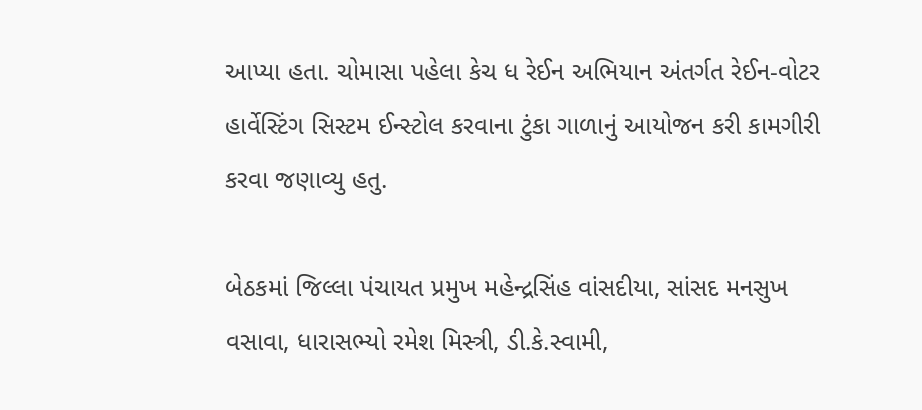આપ્યા હતા. ચોમાસા પહેલા કેચ ધ રેઈન અભિયાન અંતર્ગત રેઈન-વોટર હાર્વેસ્ટિંગ સિસ્ટમ ઈન્સ્ટોલ કરવાના ટુંકા ગાળાનું આયોજન કરી કામગીરી કરવા જણાવ્યુ હતુ.

બેઠકમાં જિલ્લા પંચાયત પ્રમુખ મહેન્દ્રસિંહ વાંસદીયા, સાંસદ મનસુખ વસાવા, ધારાસભ્યો રમેશ મિસ્ત્રી, ડી.કે.સ્વામી,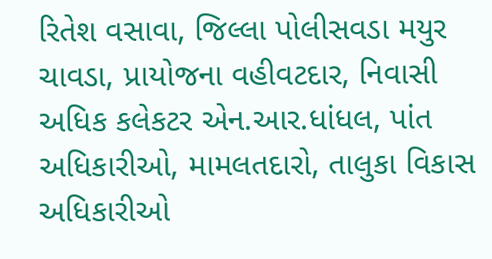રિતેશ વસાવા, જિલ્લા પોલીસવડા મયુર ચાવડા, પ્રાયોજના વહીવટદાર, નિવાસી અધિક કલેકટર એન.આર.ધાંધલ, પાંત અધિકારીઓ, મામલતદારો, તાલુકા વિકાસ અધિકારીઓ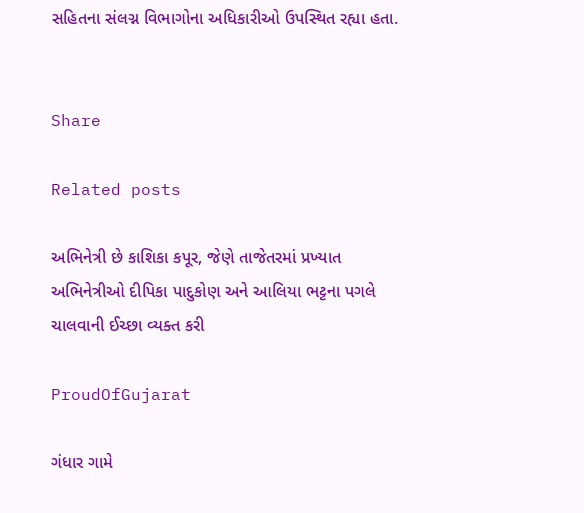સહિતના સંલગ્ન વિભાગોના અધિકારીઓ ઉપસ્થિત રહ્યા હતા.


Share

Related posts

અભિનેત્રી છે કાશિકા કપૂર, જેણે તાજેતરમાં પ્રખ્યાત અભિનેત્રીઓ દીપિકા પાદુકોણ અને આલિયા ભટ્ટના પગલે ચાલવાની ઈચ્છા વ્યક્ત કરી

ProudOfGujarat

ગંધાર ગામે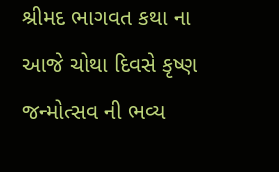શ્રીમદ ભાગવત કથા ના આજે ચોથા દિવસે કૃષ્ણ જન્મોત્સવ ની ભવ્ય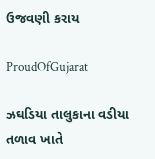ઉજવણી કરાય

ProudOfGujarat

ઝઘડિયા તાલુકાના વડીયા તળાવ ખાતે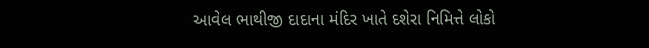આવેલ ભાથીજી દાદાના મંદિર ખાતે દશેરા નિમિત્તે લોકો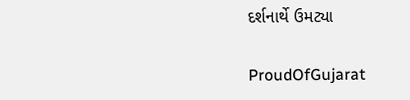દર્શનાર્થે ઉમટ્યા

ProudOfGujarat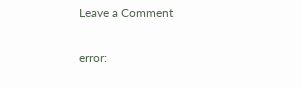Leave a Comment

error: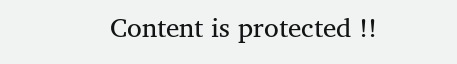Content is protected !!